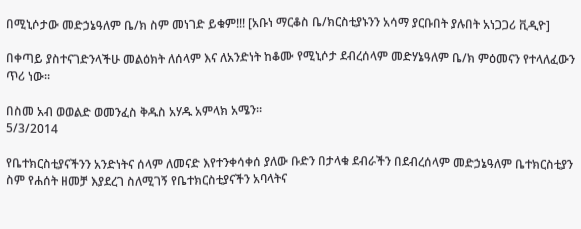በሚኒሶታው መድኃኔዓለም ቤ/ክ ስም መነገድ ይቁም!!! [አቡነ ማርቆስ ቤ/ክርስቲያኑንን አሳማ ያርቡበት ያሉበት አነጋጋሪ ቪዲዮ]

በቀጣይ ያስተናገድንላችሁ መልዕክት ለሰላም እና ለአንድነት ከቆሙ የሚኒሶታ ደብረሰላም መድሃኔዓለም ቤ/ክ ምዕመናን የተላለፈውን ጥሪ ነው።

በስመ አብ ወወልድ ወመንፈስ ቅዱስ አሃዱ አምላክ አሜን።
5/3/2014

የቤተክርስቲያናችንን አንድነትና ሰላም ለመናድ እየተንቀሳቀሰ ያለው ቡድን በታላቁ ደብራችን በደብረሰላም መድኃኔዓለም ቤተክርስቲያን ስም የሐሰት ዘመቻ እያደረገ ስለሚገኝ የቤተክርስቲያናችን አባላትና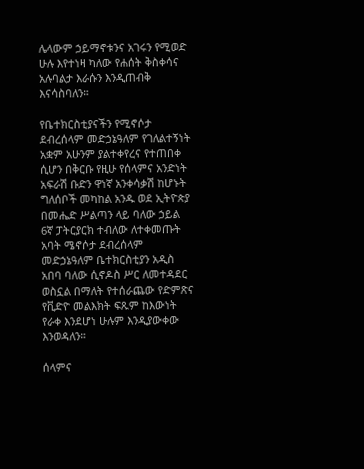ሌላውም ኃይማኖቱንና አገሩን የሚወድ ሁሉ እየተነዛ ካለው የሐሰት ቅስቀሳና አሉባልታ እራሱን እንዲጠብቅ እናሳስባለን።

የቤተክርስቲያናችን የሚኖሶታ ደብረሰላም መድኃኔዓለም የገለልተኝነት አቋም አሁንም ያልተቀየረና የተጠበቀ ሲሆን በቅርቡ የዚሁ የሰላምና አንድነት አፍራሽ ቡድን ዋነኛ አንቀሳቃሽ ከሆኑት ግለሰቦች መካከል አንዱ ወደ ኢትዮጵያ በመሔድ ሥልጣን ላይ ባለው ኃይል 6ኛ ፓትርያርክ ተብለው ለተቀመጡት አባት ሜኖሶታ ደብረሰላም መድኃኔዓለም ቤተክርስቲያን አዲስ አበባ ባለው ሲኖዶስ ሥር ለመተዳደር ወስኗል በማለት የተሰራጨው የድምጽና የቪድዮ መልእክት ፍጹም ከእውነት የራቀ እንደሆነ ሁሉም እንዲያውቀው እንወዳለን።

ሰላምና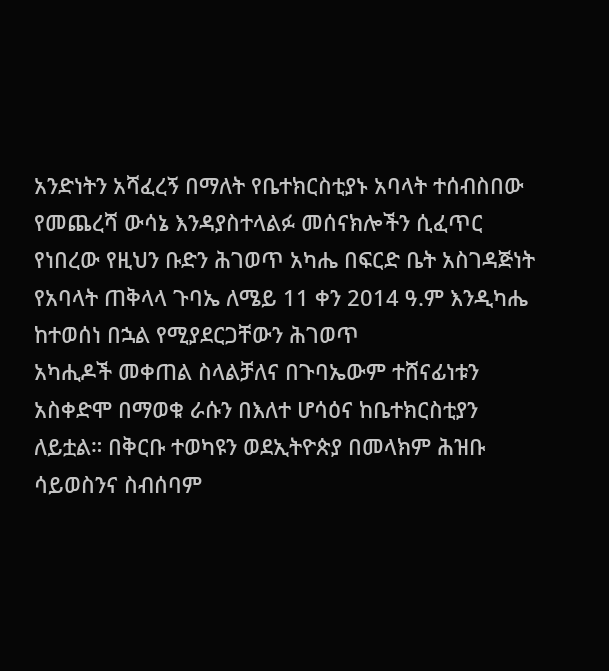አንድነትን አሻፈረኝ በማለት የቤተክርስቲያኑ አባላት ተሰብስበው የመጨረሻ ውሳኔ እንዳያስተላልፉ መሰናክሎችን ሲፈጥር የነበረው የዚህን ቡድን ሕገወጥ አካሔ በፍርድ ቤት አስገዳጅነት የአባላት ጠቅላላ ጉባኤ ለሜይ 11 ቀን 2014 ዓ.ም እንዲካሔ ከተወሰነ በኋል የሚያደርጋቸውን ሕገወጥ
አካሒዶች መቀጠል ስላልቻለና በጉባኤውም ተሸናፊነቱን አስቀድሞ በማወቁ ራሱን በእለተ ሆሳዕና ከቤተክርስቲያን ለይቷል። በቅርቡ ተወካዩን ወደኢትዮጵያ በመላክም ሕዝቡ ሳይወስንና ስብሰባም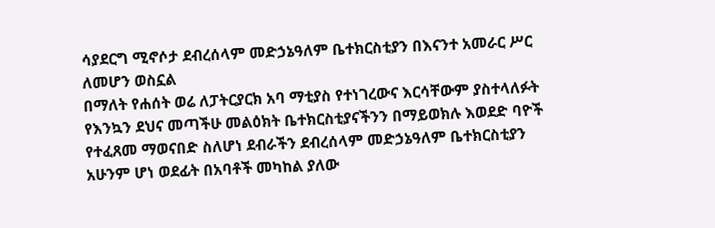ሳያደርግ ሚኖሶታ ደብረሰላም መድኃኔዓለም ቤተክርስቲያን በእናንተ አመራር ሥር ለመሆን ወስኗል
በማለት የሐሰት ወሬ ለፓትርያርክ አባ ማቲያስ የተነገረውና እርሳቸውም ያስተላለፉት የእንኳን ደህና መጣችሁ መልዕክት ቤተክርስቲያናችንን በማይወክሉ እወደድ ባዮች የተፈጸመ ማወናበድ ስለሆነ ደብራችን ደብረሰላም መድኃኔዓለም ቤተክርስቲያን አሁንም ሆነ ወደፊት በአባቶች መካከል ያለው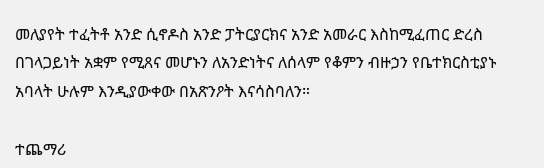መለያየት ተፈትቶ አንድ ሲኖዶስ አንድ ፓትርያርክና አንድ አመራር እስከሚፈጠር ድረስ በገላጋይነት አቋም የሚጸና መሆኑን ለአንድነትና ለሰላም የቆምን ብዙኃን የቤተክርስቲያኑ አባላት ሁሉም እንዲያውቀው በአጽንዖት እናሳስባለን።

ተጨማሪ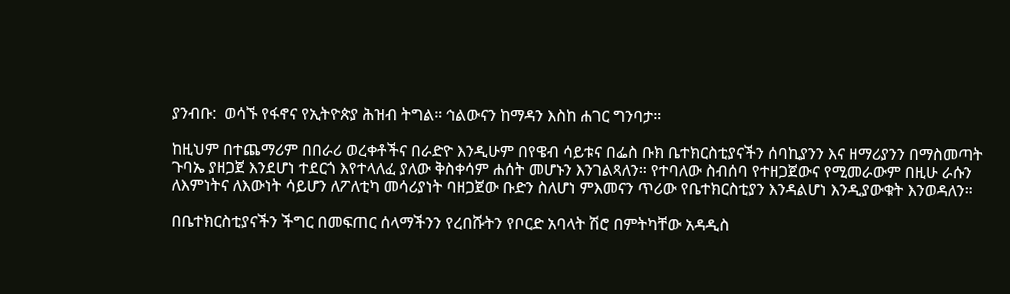ያንብቡ:  ወሳኙ የፋኖና የኢትዮጵያ ሕዝብ ትግል። ኅልውናን ከማዳን እስከ ሐገር ግንባታ።

ከዚህም በተጨማሪም በበራሪ ወረቀቶችና በራድዮ እንዲሁም በየዌብ ሳይቱና በፌስ ቡክ ቤተክርስቲያናችን ሰባኪያንን እና ዘማሪያንን በማስመጣት ጉባኤ ያዘጋጀ እንደሆነ ተደርጎ እየተላለፈ ያለው ቅስቀሳም ሐሰት መሆኑን እንገልጻለን። የተባለው ስብሰባ የተዘጋጀውና የሚመራውም በዚሁ ራሱን ለእምነትና ለእውነት ሳይሆን ለፖለቲካ መሳሪያነት ባዘጋጀው ቡድን ስለሆነ ምእመናን ጥሪው የቤተክርስቲያን እንዳልሆነ እንዲያውቁት እንወዳለን።

በቤተክርስቲያናችን ችግር በመፍጠር ሰላማችንን የረበሹትን የቦርድ አባላት ሽሮ በምትካቸው አዳዲስ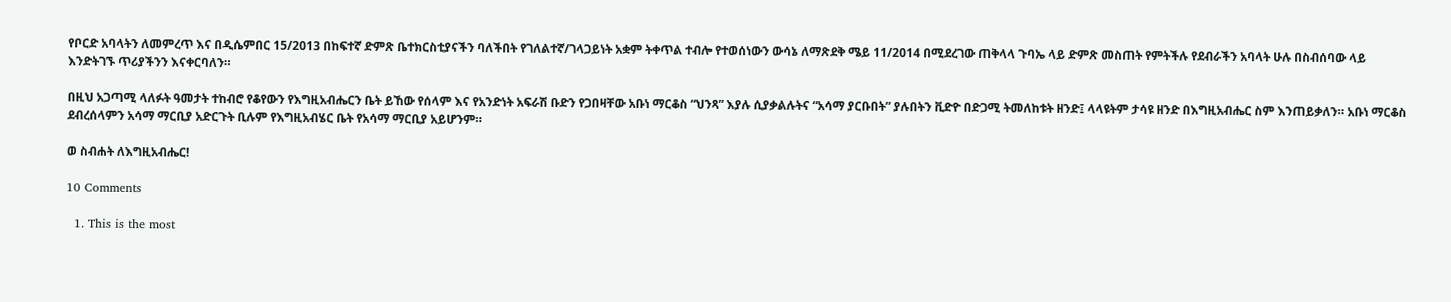የቦርድ አባላትን ለመምረጥ እና በዲሴምበር 15/2013 በከፍተኛ ድምጽ ቤተክርስቲያናችን ባለችበት የገለልተኛ/ገላጋይነት አቋም ትቀጥል ተብሎ የተወሰነውን ውሳኔ ለማጽደቅ ሜይ 11/2014 በሚደረገው ጠቅላላ ጉባኤ ላይ ድምጽ መስጠት የምትችሉ የደብራችን አባላት ሁሉ በስብሰባው ላይ እንድትገኙ ጥሪያችንን እናቀርባለን።

በዚህ አጋጣሚ ላለፉት ዓመታት ተከብሮ የቆየውን የእግዚአብሔርን ቤት ይኸው የሰላም እና የአንድነት አፍራሽ ቡድን የጋበዛቸው አቡነ ማርቆስ “ህንጻ” እያሉ ሲያቃልሉትና “አሳማ ያርቡበት” ያሉበትን ቪድዮ በድጋሚ ትመለከቱት ዘንድ፤ ላላዩትም ታሳዩ ዘንድ በእግዚአብሔር ስም እንጠይቃለን። አቡነ ማርቆስ ደብረሰላምን አሳማ ማርቢያ አድርጉት ቢሉም የእግዚአብሄር ቤት የአሳማ ማርቢያ አይሆንም።

ወ ስብሐት ለእግዚአብሔር!

10 Comments

  1. This is the most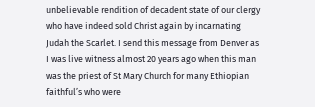unbelievable rendition of decadent state of our clergy who have indeed sold Christ again by incarnating Judah the Scarlet. I send this message from Denver as I was live witness almost 20 years ago when this man was the priest of St Mary Church for many Ethiopian faithful’s who were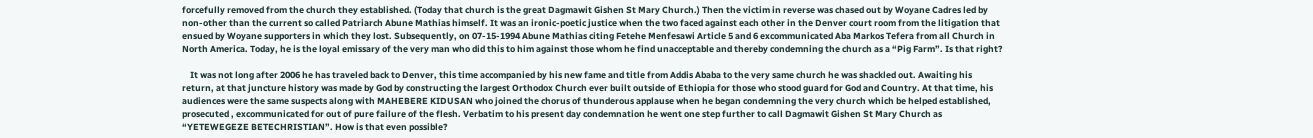forcefully removed from the church they established. (Today that church is the great Dagmawit Gishen St Mary Church.) Then the victim in reverse was chased out by Woyane Cadres led by non-other than the current so called Patriarch Abune Mathias himself. It was an ironic-poetic justice when the two faced against each other in the Denver court room from the litigation that ensued by Woyane supporters in which they lost. Subsequently, on 07-15-1994 Abune Mathias citing Fetehe Menfesawi Article 5 and 6 excommunicated Aba Markos Tefera from all Church in North America. Today, he is the loyal emissary of the very man who did this to him against those whom he find unacceptable and thereby condemning the church as a “Pig Farm”. Is that right?

    It was not long after 2006 he has traveled back to Denver, this time accompanied by his new fame and title from Addis Ababa to the very same church he was shackled out. Awaiting his return, at that juncture history was made by God by constructing the largest Orthodox Church ever built outside of Ethiopia for those who stood guard for God and Country. At that time, his audiences were the same suspects along with MAHEBERE KIDUSAN who joined the chorus of thunderous applause when he began condemning the very church which be helped established, prosecuted , excommunicated for out of pure failure of the flesh. Verbatim to his present day condemnation he went one step further to call Dagmawit Gishen St Mary Church as “YETEWEGEZE BETECHRISTIAN”. How is that even possible?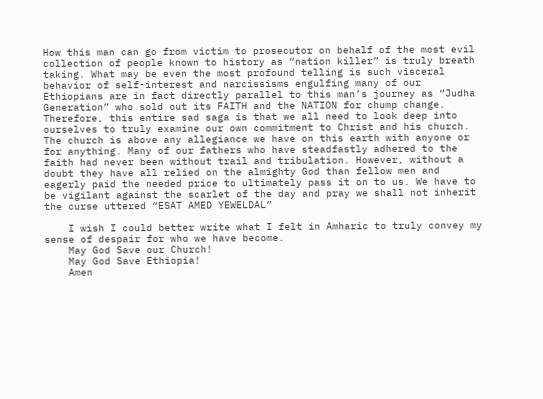How this man can go from victim to prosecutor on behalf of the most evil collection of people known to history as “nation killer” is truly breath taking. What may be even the most profound telling is such visceral behavior of self-interest and narcissisms engulfing many of our Ethiopians are in fact directly parallel to this man’s journey as “Judha Generation” who sold out its FAITH and the NATION for chump change. Therefore, this entire sad saga is that we all need to look deep into ourselves to truly examine our own commitment to Christ and his church. The church is above any allegiance we have on this earth with anyone or for anything. Many of our fathers who have steadfastly adhered to the faith had never been without trail and tribulation. However, without a doubt they have all relied on the almighty God than fellow men and eagerly paid the needed price to ultimately pass it on to us. We have to be vigilant against the scarlet of the day and pray we shall not inherit the curse uttered “ESAT AMED YEWELDAL”

    I wish I could better write what I felt in Amharic to truly convey my sense of despair for who we have become.
    May God Save our Church!
    May God Save Ethiopia!
    Amen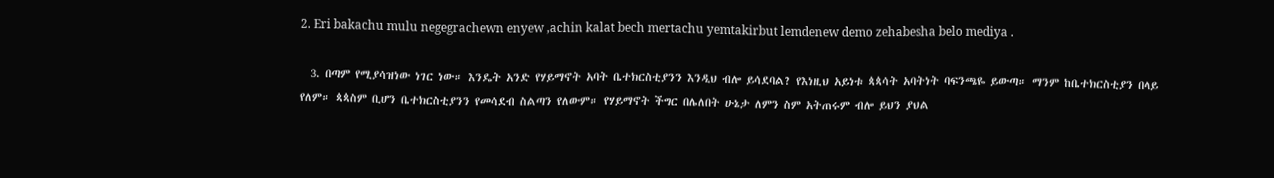2. Eri bakachu mulu negegrachewn enyew ,achin kalat bech mertachu yemtakirbut lemdenew demo zehabesha belo mediya .

  3. በጣም የሚያሳዝነው ነገር ነው። እንዴት አንድ የሃይማኖት አባት ቤተክርስቲያንን እንዲህ ብሎ ይሳደባል? የእነዚህ አይነቱ ጳጳሳት አባትነት ባፍንጫዬ ይውጣ። ማንም ከቤተክርስቲያን በላይ የለም። ጳጳስም ቢሆን ቤተክርስቲያንን የመሳደብ ስልጣን የለውም። የሃይማኖት ችግር በሌለበት ሁኔታ ለምን ስም አትጠሩም ብሎ ይህን ያህል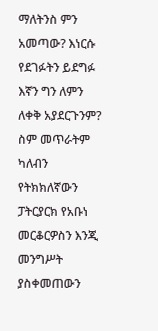ማለትንስ ምን አመጣው? እነርሱ የደገፉትን ይደግፉ እኛን ግን ለምን ለቀቅ አያደርጉንም? ስም መጥራትም ካለብን የትክክለኛውን ፓትርያርክ የአቡነ መርቆርዎስን እንጂ መንግሥት ያስቀመጠውን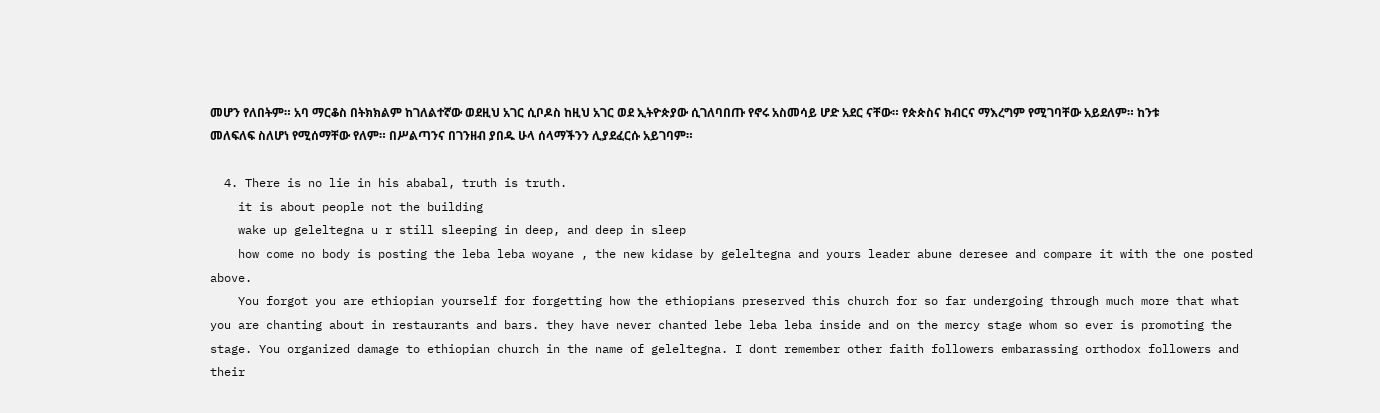መሆን የለበትም። አባ ማርቆስ በትክክልም ከገለልተኛው ወደዚህ አገር ሲቦዶስ ከዚህ አገር ወደ ኢትዮጵያው ሲገለባበጡ የኖሩ አስመሳይ ሆድ አደር ናቸው። የጵጵስና ክብርና ማእረግም የሚገባቸው አይደለም። ከንቱ መለፍለፍ ስለሆነ የሚሰማቸው የለም። በሥልጣንና በገንዘብ ያበዱ ሁላ ሰላማችንን ሊያደፈርሱ አይገባም።

  4. There is no lie in his ababal, truth is truth.
    it is about people not the building
    wake up geleltegna u r still sleeping in deep, and deep in sleep
    how come no body is posting the leba leba woyane , the new kidase by geleltegna and yours leader abune deresee and compare it with the one posted above.
    You forgot you are ethiopian yourself for forgetting how the ethiopians preserved this church for so far undergoing through much more that what you are chanting about in restaurants and bars. they have never chanted lebe leba leba inside and on the mercy stage whom so ever is promoting the stage. You organized damage to ethiopian church in the name of geleltegna. I dont remember other faith followers embarassing orthodox followers and their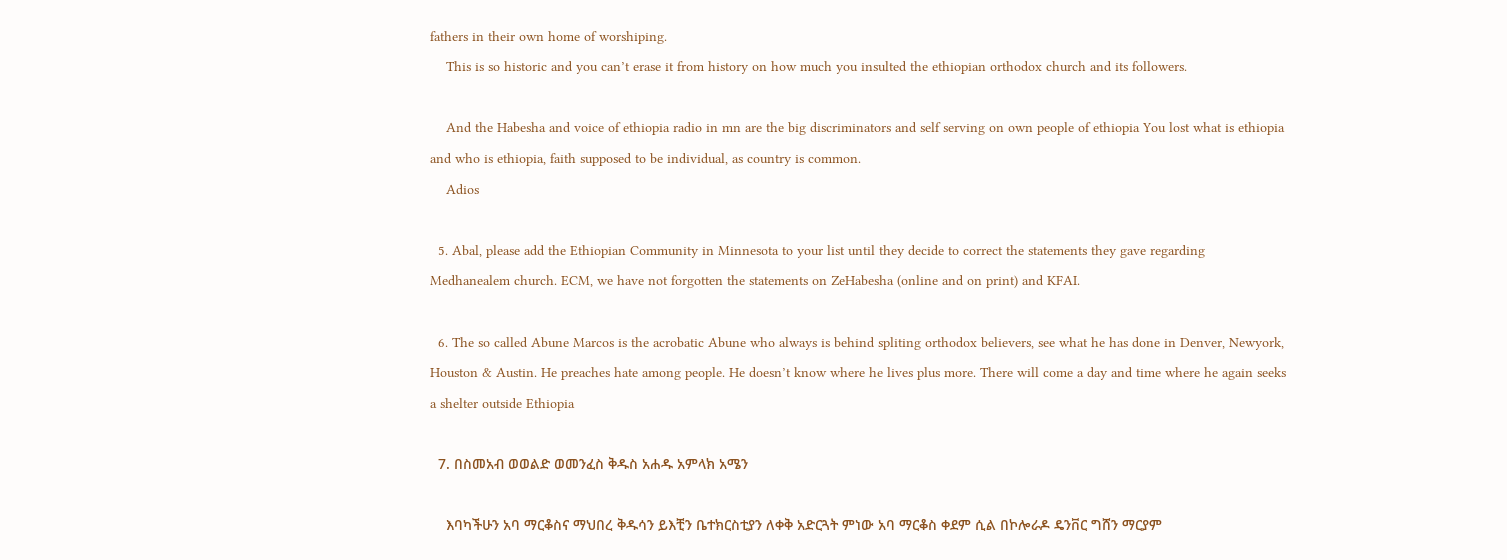fathers in their own home of worshiping.
    This is so historic and you can’t erase it from history on how much you insulted the ethiopian orthodox church and its followers.

    And the Habesha and voice of ethiopia radio in mn are the big discriminators and self serving on own people of ethiopia You lost what is ethiopia and who is ethiopia, faith supposed to be individual, as country is common.
    Adios

  5. Abal, please add the Ethiopian Community in Minnesota to your list until they decide to correct the statements they gave regarding Medhanealem church. ECM, we have not forgotten the statements on ZeHabesha (online and on print) and KFAI.

  6. The so called Abune Marcos is the acrobatic Abune who always is behind spliting orthodox believers, see what he has done in Denver, Newyork, Houston & Austin. He preaches hate among people. He doesn’t know where he lives plus more. There will come a day and time where he again seeks a shelter outside Ethiopia

  7. በስመአብ ወወልድ ወመንፈስ ቅዱስ አሐዱ አምላክ አሜን

    እባካችሁን አባ ማርቆስና ማህበረ ቅዱሳን ይእቺን ቤተክርስቲያን ለቀቅ አድርጓት ምነው አባ ማርቆስ ቀደም ሲል በኮሎራዶ ዴንቨር ግሸን ማርያም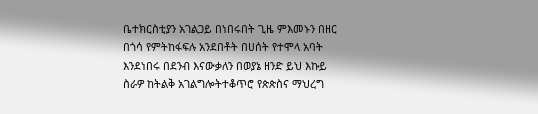ቤተክርስቲያን አገልጋይ በነበሩበት ጊዜ ምእመኑን በዘር በጎሳ የምትከፋፍሉ አንደበቶት በሀሰት የተሞላ አባት እንደነበሩ በደንብ እናውቃለን በወያኔ ዘንድ ይህ እኩይ ስራዎ ከትልቅ አገልግሎትተቆጥሮ የጵጵስና ማህረግ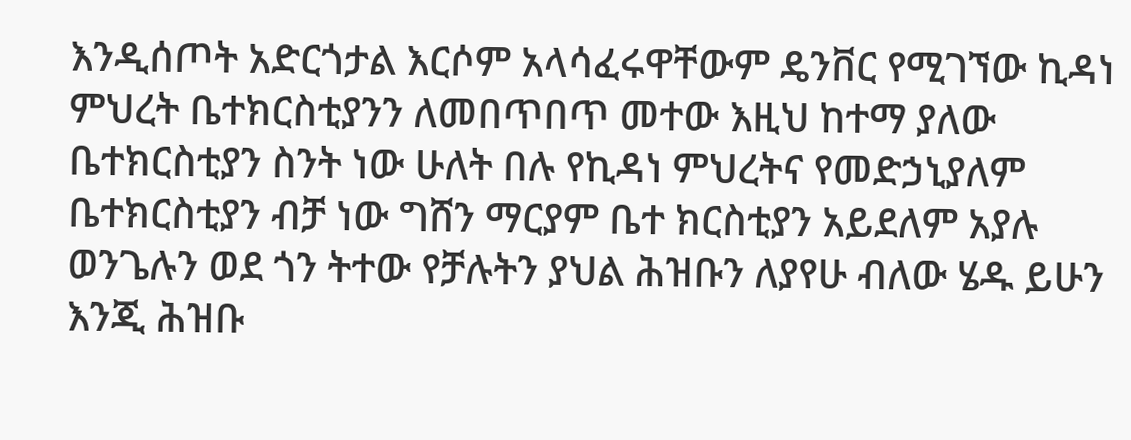እንዲሰጦት አድርጎታል እርሶም አላሳፈሩዋቸውም ዴንቨር የሚገኘው ኪዳነ ምህረት ቤተክርስቲያንን ለመበጥበጥ መተው እዚህ ከተማ ያለው ቤተክርስቲያን ስንት ነው ሁለት በሉ የኪዳነ ምህረትና የመድኃኒያለም ቤተክርስቲያን ብቻ ነው ግሸን ማርያም ቤተ ክርስቲያን አይደለም አያሉ ወንጌሉን ወደ ጎን ትተው የቻሉትን ያህል ሕዝቡን ለያየሁ ብለው ሄዱ ይሁን እንጂ ሕዝቡ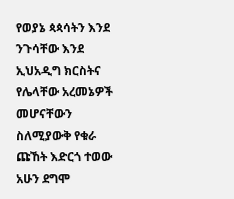የወያኔ ጳጳሳትን እንደ ንጉሳቸው እንደ ኢህአዲግ ክርስትና የሌላቸው አረመኔዎች መሆናቸውን ስለሚያውቅ የቁራ ጩኸት እድርጎ ተወው አሁን ደግሞ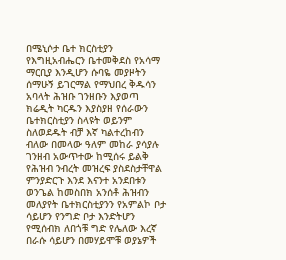በሜኒሶታ ቤተ ክርስቲያን የእግዚአብሔርን ቤተመቅደስ የአሳማ ማርቢያ እንዲሆን ሱባዬ መያዞትን ሰማሁኝ ይገርማል የማህበረ ቅዱሳን አባላት ሕዝቡ ገንዘቡን እያወጣ ክሬዲት ካርዱን እያስያዘ የሰራውን ቤተክርስቲያን ስላዩት ወይንም ስለወደዱት ብቻ እኛ ካልተረከብን ብለው በመላው ዓለም መከራ ያሳያሉ ገንዘብ አውጥተው ከሚሰሩ ይልቅ የሕዝብ ንብረት መዝረፍ ያስደስታቸዋል ምንያድርጉ እንደ እናንተ አንደበቱን ወንጌል ከመስበክ አንሰቶ ሕዝብን መለያየት ቤተክርስቲያንን የአምልኮ ቦታ ሳይሆን የንግድ ቦታ እንድትሆን የሚሰብክ ለበጎቹ ግድ የሌለው እረኛ በራሱ ሳይሆን በመሃይሞቹ ወያኔዎች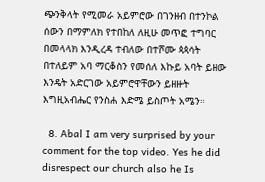ጭንቅላት የሚመራ አይምሮው በገንዘብ በተንኮል ሰውን በማምለክ የተበከለ ለዚሁ መጥፎ ተግባር በመላላክ እንዲረዳ ተብለው በተሾሙ ጳጳሳት በተለይም አባ ማርቆስን የመሰለ እኩይ አባት ይዘው እንዴት አድርገው አይምሮዋቸውን ይዘዙት እግዚአብሔር የንስሐ እድሜ ይስጦት አሜን።

  8. Abal I am very surprised by your comment for the top video. Yes he did disrespect our church also he Is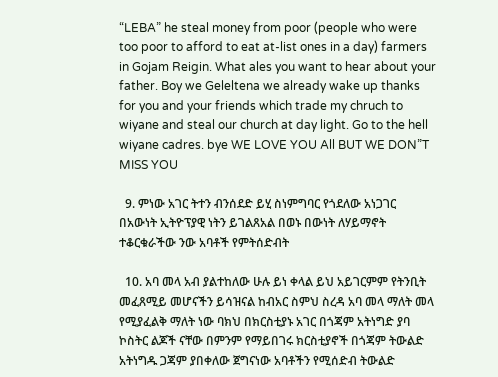“LEBA” he steal money from poor (people who were too poor to afford to eat at-list ones in a day) farmers in Gojam Reigin. What ales you want to hear about your father. Boy we Geleltena we already wake up thanks for you and your friends which trade my chruch to wiyane and steal our church at day light. Go to the hell wiyane cadres. bye WE LOVE YOU All BUT WE DON”T MISS YOU

  9. ምነው አገር ትተን ብንሰደድ ይሂ ስነምግባር የጎደለው አነጋገር በአውነት ኢትዮፕያዊ ነትን ይገልጸአል በወኑ በውነት ለሃይማኖት ተቆርቁራችው ንው አባቶች የምትሰድብት

  10. አባ መላ አብ ያልተከለው ሁሉ ይነ ቀላል ይህ አይገርምም የትንቢት መፈጸሚይ መሆናችን ይሳዝናል ከብአር ስምህ ስረዳ አባ መላ ማለት መላ የሚያፈልቅ ማለት ነው ባክህ በክርስቲያኑ አገር በጎጃም አትነግድ ያባ ኮስትር ልጆች ናቸው በምንም የማይበገሩ ክርስቲያኖች በጎጃም ትውልድ አትነግዱ ጋጃም ያበቀለው ጀግናነው አባቶችን የሚሰድብ ትውልድ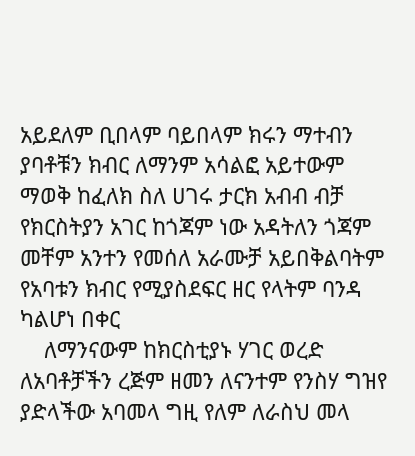አይደለም ቢበላም ባይበላም ክሩን ማተብን ያባቶቹን ክብር ለማንም አሳልፎ አይተውም ማወቅ ከፈለክ ስለ ሀገሩ ታርክ አብብ ብቻ የክርስትያን አገር ከጎጃም ነው አዳትለን ጎጃም መቸም አንተን የመሰለ አራሙቻ አይበቅልባትም የአባቱን ክብር የሚያስደፍር ዘር የላትም ባንዳ ካልሆነ በቀር
    ለማንናውም ከክርስቲያኑ ሃገር ወረድ ለአባቶቻችን ረጅም ዘመን ለናንተም የንስሃ ግዝየ ያድላችው አባመላ ግዚ የለም ለራስህ መላ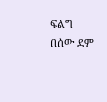ፍልግ በሰው ደም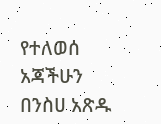የተለወሰ አጃችሁን በንስሀ አጽዱ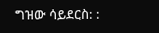ግዝው ሳይደርስ: :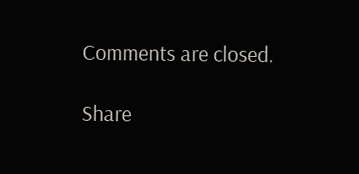Comments are closed.

Share